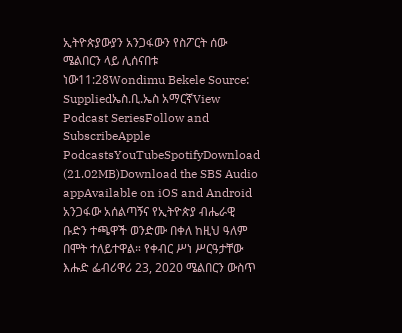ኢትዮጵያውያን አንጋፋውን የስፖርት ሰው ሜልበርን ላይ ሊሰናበቱ ነው11:28Wondimu Bekele Source: Suppliedኤስ.ቢ.ኤስ አማርኛView Podcast SeriesFollow and SubscribeApple PodcastsYouTubeSpotifyDownload (21.02MB)Download the SBS Audio appAvailable on iOS and Android አንጋፋው አሰልጣኝና የኢትዮጵያ ብሔራዊ ቡድን ተጫዋች ወንድሙ በቀለ ከዚህ ዓለም በሞት ተለይተዋል። የቀብር ሥነ ሥርዓታቸው እሑድ ፌብሪዋሪ 23, 2020 ሜልበርን ውስጥ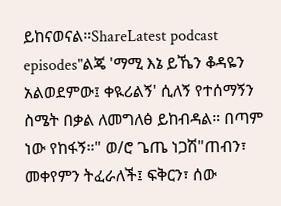ይከናወናል።ShareLatest podcast episodes"ልጄ 'ማሚ እኔ ይኼን ቆዳዬን አልወደምው፤ ቀዪሪልኝ' ሲለኝ የተሰማኝን ስሜት በቃል ለመግለፅ ይከብዳል። በጣም ነው የከፋኝ።" ወ/ሮ ጌጤ ነጋሽ"ጠብን፣ መቀየምን ትፈራለች፤ ፍቅርን፣ ሰው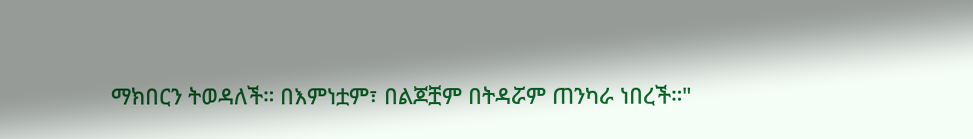ማክበርን ትወዳለች። በእምነቷም፣ በልጆቿም በትዳሯም ጠንካራ ነበረች።"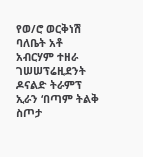የወ/ሮ ወርቅነሽ ባለቤት አቶ አብርሃም ተዘራ ገሠሠፕሬዚደንት ዶናልድ ትራምፕ ኢራን ‘በጣም ትልቅ ስጦታ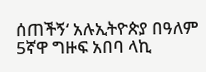ሰጠችኝ‘ አሉኢትዮጵያ በዓለም 5ኛዋ ግዙፍ አበባ ላኪ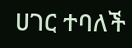ሀገር ተባለች